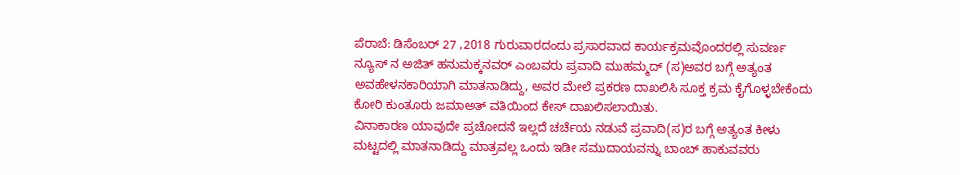ಪೆರಾಬೆ: ಡಿಸೆಂಬರ್ 27 ,2018 ಗುರುವಾರದಂದು ಪ್ರಸಾರವಾದ ಕಾರ್ಯಕ್ರಮವೊಂದರಲ್ಲಿ ಸುವರ್ಣ ನ್ಯೂಸ್ ನ ಅಜಿತ್ ಹನುಮಕ್ಕನವರ್ ಎಂಬವರು ಪ್ರವಾದಿ ಮುಹಮ್ಮದ್ (ಸ)ಅವರ ಬಗ್ಗೆ ಅತ್ಯಂತ ಅವಹೇಳನಕಾರಿಯಾಗಿ ಮಾತನಾಡಿದ್ದು, ಅವರ ಮೇಲೆ ಪ್ರಕರಣ ದಾಖಲಿಸಿ ಸೂಕ್ತ ಕ್ರಮ ಕೈಗೊಳ್ಳಬೇಕೆಂದು ಕೋರಿ ಕುಂತೂರು ಜಮಾಅತ್ ವತಿಯಿಂದ ಕೇಸ್ ದಾಖಲಿಸಲಾಯಿತು.
ವಿನಾಕಾರಣ ಯಾವುದೇ ಪ್ರಚೋದನೆ ಇಲ್ಲದೆ ಚರ್ಚೆಯ ನಡುವೆ ಪ್ರವಾದಿ(ಸ)ರ ಬಗ್ಗೆ ಅತ್ಯಂತ ಕೀಳು ಮಟ್ಟದಲ್ಲಿ ಮಾತನಾಡಿದ್ದು ಮಾತ್ರವಲ್ಲ ಒಂದು ಇಡೀ ಸಮುದಾಯವನ್ನು ಬಾಂಬ್ ಹಾಕುವವರು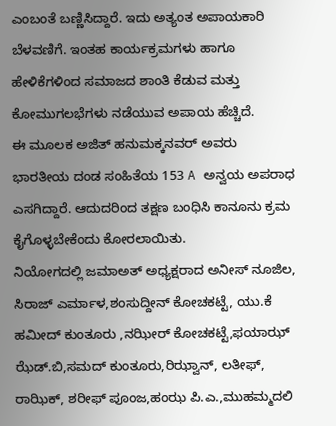ಎಂಬಂತೆ ಬಣ್ಣಿಸಿದ್ದಾರೆ. ಇದು ಅತ್ಯಂತ ಅಪಾಯಕಾರಿ ಬೆಳವಣಿಗೆ. ಇಂತಹ ಕಾರ್ಯಕ್ರಮಗಳು ಹಾಗೂ ಹೇಳಿಕೆಗಳಿಂದ ಸಮಾಜದ ಶಾಂತಿ ಕೆಡುವ ಮತ್ತು ಕೋಮುಗಲಭೆಗಳು ನಡೆಯುವ ಅಪಾಯ ಹೆಚ್ಚಿದೆ.
ಈ ಮೂಲಕ ಅಜಿತ್ ಹನುಮಕ್ಕನವರ್ ಅವರು ಭಾರತೀಯ ದಂಡ ಸಂಹಿತೆಯ 153 A ಅನ್ವಯ ಅಪರಾಧ ಎಸಗಿದ್ದಾರೆ. ಆದುದರಿಂದ ತಕ್ಷಣ ಬಂಧಿಸಿ ಕಾನೂನು ಕ್ರಮ ಕೈಗೊಳ್ಳಬೇಕೆಂದು ಕೋರಲಾಯಿತು.
ನಿಯೋಗದಲ್ಲಿ ಜಮಾಅತ್ ಅಧ್ಯಕ್ಷರಾದ ಅನೀಸ್ ನೂಜಿಲ, ಸಿರಾಜ್ ಎರ್ಮಾಳ,ಶಂಸುದ್ದೀನ್ ಕೋಚಕಟ್ಟೆ, ಯು.ಕೆ ಹಮೀದ್ ಕುಂತೂರು ,ನಝೀರ್ ಕೋಚಕಟ್ಟೆ,ಫಯಾಝ್ ಝೆಡ್.ಬಿ,ಸಮದ್ ಕುಂತೂರು,ರಿಝ್ವಾನ್, ಲತೀಫ್, ರಾಝಿಕ್, ಶರೀಫ್ ಪೂಂಜ,ಹಂಝ ಪಿ.ಎ.,ಮುಹಮ್ಮದಲಿ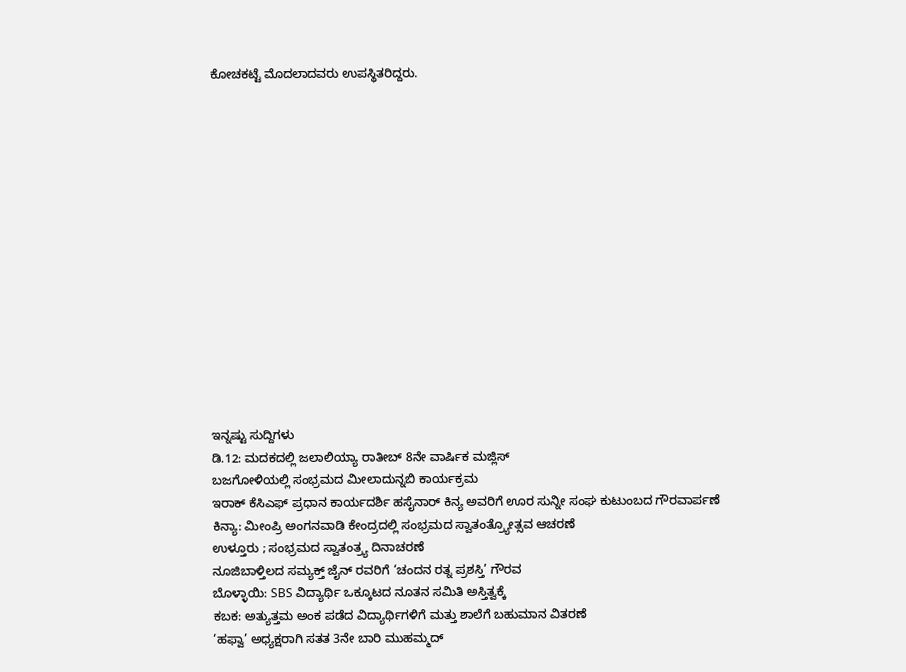ಕೋಚಕಟ್ಟೆ ಮೊದಲಾದವರು ಉಪಸ್ಥಿತರಿದ್ದರು.















ಇನ್ನಷ್ಟು ಸುದ್ದಿಗಳು
ಡಿ.12: ಮದಕದಲ್ಲಿ ಜಲಾಲಿಯ್ಯಾ ರಾತೀಬ್ 8ನೇ ವಾರ್ಷಿಕ ಮಜ್ಲಿಸ್
ಬಜಗೋಳಿಯಲ್ಲಿ ಸಂಭ್ರಮದ ಮೀಲಾದುನ್ನಬಿ ಕಾರ್ಯಕ್ರಮ
ಇರಾಕ್ ಕೆಸಿಎಫ್ ಪ್ರಧಾನ ಕಾರ್ಯದರ್ಶಿ ಹಸೈನಾರ್ ಕಿನ್ಯ ಅವರಿಗೆ ಊರ ಸುನ್ನೀ ಸಂಘ ಕುಟುಂಬದ ಗೌರವಾರ್ಪಣೆ
ಕಿನ್ಯಾ: ಮೀಂಪ್ರಿ ಅಂಗನವಾಡಿ ಕೇಂದ್ರದಲ್ಲಿ ಸಂಭ್ರಮದ ಸ್ವಾತಂತ್ರ್ಯೋತ್ಸವ ಆಚರಣೆ
ಉಳ್ತೂರು ; ಸಂಭ್ರಮದ ಸ್ವಾತಂತ್ರ್ಯ ದಿನಾಚರಣೆ
ನೂಜಿಬಾಳ್ತಿಲದ ಸಮ್ಯಕ್ತ್ ಜೈನ್ ರವರಿಗೆ ‘ಚಂದನ ರತ್ನ ಪ್ರಶಸ್ತಿ’ ಗೌರವ
ಬೊಳ್ಳಾಯಿ: SBS ವಿದ್ಯಾರ್ಥಿ ಒಕ್ಕೂಟದ ನೂತನ ಸಮಿತಿ ಅಸ್ತಿತ್ವಕ್ಕೆ
ಕಬಕ: ಅತ್ಯುತ್ತಮ ಅಂಕ ಪಡೆದ ವಿದ್ಯಾರ್ಥಿಗಳಿಗೆ ಮತ್ತು ಶಾಲೆಗೆ ಬಹುಮಾನ ವಿತರಣೆ
‘ಹಫ್ವಾ’ ಅಧ್ಯಕ್ಷರಾಗಿ ಸತತ 3ನೇ ಬಾರಿ ಮುಹಮ್ಮದ್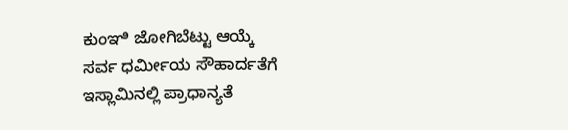ಕುಂಞಿ ಜೋಗಿಬೆಟ್ಟು ಆಯ್ಕೆ
ಸರ್ವ ಧರ್ಮೀಯ ಸೌಹಾರ್ದತೆಗೆ ಇಸ್ಲಾಮಿನಲ್ಲಿ ಪ್ರಾಧಾನ್ಯತೆ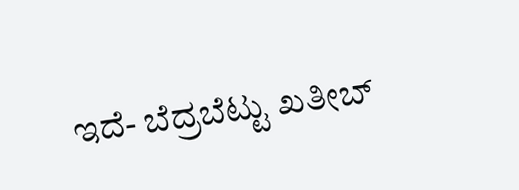ಇದೆ- ಬೆದ್ರಬೆಟ್ಟು ಖತೀಬ್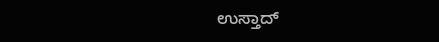ಉಸ್ತಾದ್